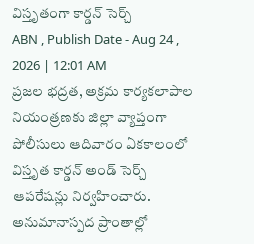విస్తృతంగా కార్డన్ సెర్చ్
ABN , Publish Date - Aug 24 , 2026 | 12:01 AM
ప్రజల భద్రత, అక్రమ కార్యకలాపాల నియంత్రణకు జిల్లా వ్యాప్తంగా పోలీసులు ఆదివారం ఏకకాలంలో విస్తృత కార్డన్ అండ్ సెర్చ్ ఆపరేషన్లు నిర్వహించారు.
అనుమానాస్పద ప్రాంతాల్లో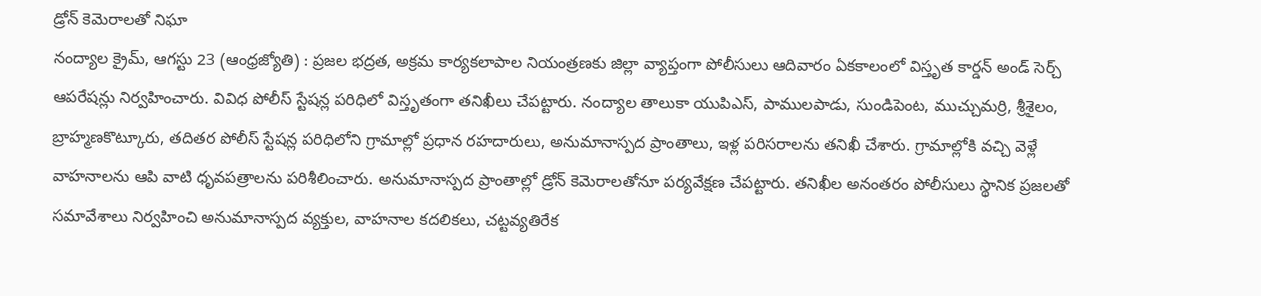డ్రోన్ కెమెరాలతో నిఘా
నంద్యాల క్రైమ్, ఆగస్టు 23 (ఆంధ్రజ్యోతి) : ప్రజల భద్రత, అక్రమ కార్యకలాపాల నియంత్రణకు జిల్లా వ్యాప్తంగా పోలీసులు ఆదివారం ఏకకాలంలో విస్తృత కార్డన్ అండ్ సెర్చ్ ఆపరేషన్లు నిర్వహించారు. వివిధ పోలీస్ స్టేషన్ల పరిధిలో విస్తృతంగా తనిఖీలు చేపట్టారు. నంద్యాల తాలుకా యుపిఎస్, పాములపాడు, సుండిపెంట, ముచ్చుమర్రి, శ్రీశైలం, బ్రాహ్మణకొట్కూరు, తదితర పోలీస్ స్టేషన్ల పరిధిలోని గ్రామాల్లో ప్రధాన రహదారులు, అనుమానాస్పద ప్రాంతాలు, ఇళ్ల పరిసరాలను తనిఖీ చేశారు. గ్రామాల్లోకి వచ్చి వెళ్లే వాహనాలను ఆపి వాటి ధృవపత్రాలను పరిశీలించారు. అనుమానాస్పద ప్రాంతాల్లో డ్రోన్ కెమెరాలతోనూ పర్యవేక్షణ చేపట్టారు. తనిఖీల అనంతరం పోలీసులు స్థానిక ప్రజలతో సమావేశాలు నిర్వహించి అనుమానాస్పద వ్యక్తుల, వాహనాల కదలికలు, చట్టవ్యతిరేక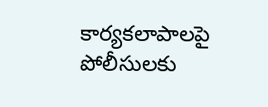కార్యకలాపాలపై పోలీసులకు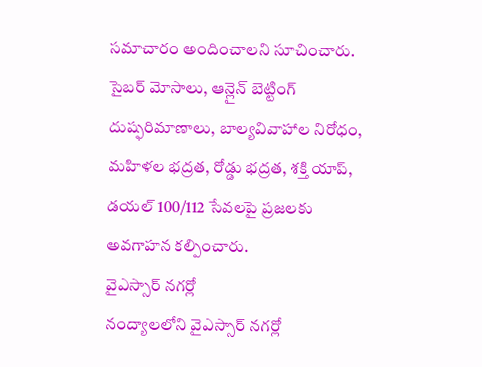సమాచారం అందించాలని సూచించారు. సైబర్ మోసాలు, ఆన్లైన్ బెట్టింగ్ దుష్ఫరిమాణాలు, బాల్యవివాహాల నిరోధం, మహిళల భద్రత, రోడ్డు భద్రత, శక్తి యాప్, డయల్ 100/112 సేవలపై ప్రజలకు అవగాహన కల్పించారు.
వైఎస్సార్ నగర్లో
నంద్యాలలోని వైఎస్సార్ నగర్లో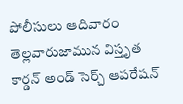పోలీసులు ఆదివారం తెల్లవారుజామున విస్తృత కార్డన్ అండ్ సెర్చ్ ఆపరేషన్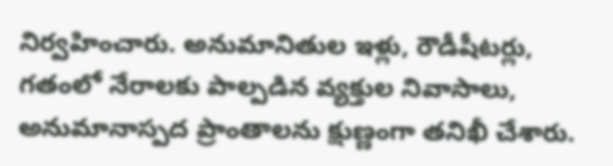నిర్వహించారు. అనుమానితుల ఇళ్లు, రౌడీషీటర్లు, గతంలో నేరాలకు పాల్పడిన వ్యక్తుల నివాసాలు, అనుమానాస్పద ప్రాంతాలను క్షుణ్ణంగా తనిఖీ చేశారు.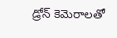డ్రోన్ కెమెరాలతో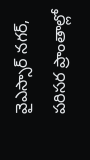వైఎస్సార్ నగర్, పరిసర ప్రాంతాల్లో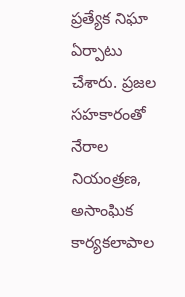ప్రత్యేక నిఘా ఏర్పాటు చేశారు. ప్రజల సహకారంతో నేరాల నియంత్రణ, అసాంఘిక కార్యకలాపాల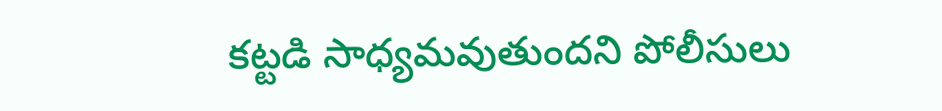కట్టడి సాధ్యమవుతుందని పోలీసులు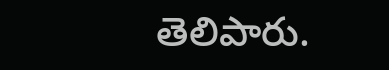తెలిపారు.